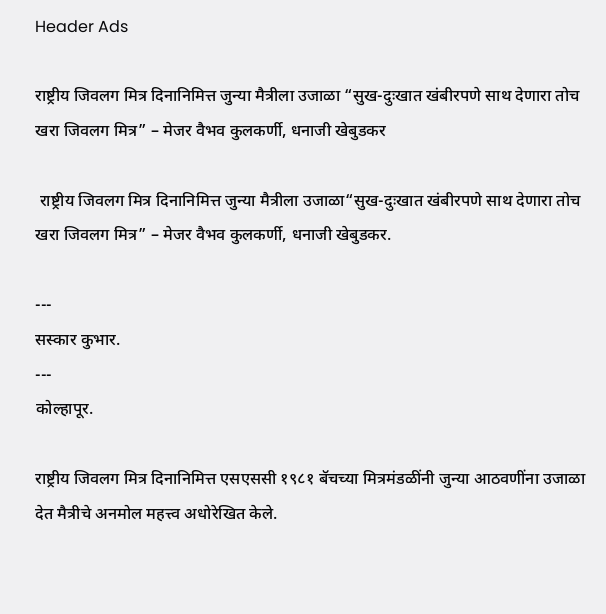Header Ads

राष्ट्रीय जिवलग मित्र दिनानिमित्त जुन्या मैत्रीला उजाळा “सुख-दुःखात खंबीरपणे साथ देणारा तोच खरा जिवलग मित्र” – मेजर वैभव कुलकर्णी, धनाजी खेबुडकर

 राष्ट्रीय जिवलग मित्र दिनानिमित्त जुन्या मैत्रीला उजाळा“सुख-दुःखात खंबीरपणे साथ देणारा तोच खरा जिवलग मित्र” – मेजर वैभव कुलकर्णी, धनाजी खेबुडकर.

---
सस्कार कुभार.
---
कोल्हापूर.

राष्ट्रीय जिवलग मित्र दिनानिमित्त एसएससी १९८१ बॅचच्या मित्रमंडळींनी जुन्या आठवणींना उजाळा देत मैत्रीचे अनमोल महत्त्व अधोरेखित केले.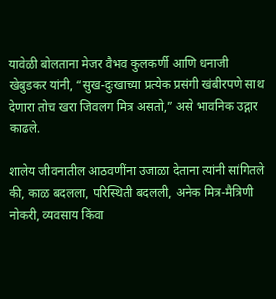यावेळी बोलताना मेजर वैभव कुलकर्णी आणि धनाजी खेबुडकर यांनी, “सुख-दुःखाच्या प्रत्येक प्रसंगी खंबीरपणे साथ देणारा तोच खरा जिवलग मित्र असतो,” असे भावनिक उद्गार काढले.

शालेय जीवनातील आठवणींना उजाळा देताना त्यांनी सांगितले की, काळ बदलला, परिस्थिती बदलली, अनेक मित्र-मैत्रिणी नोकरी, व्यवसाय किंवा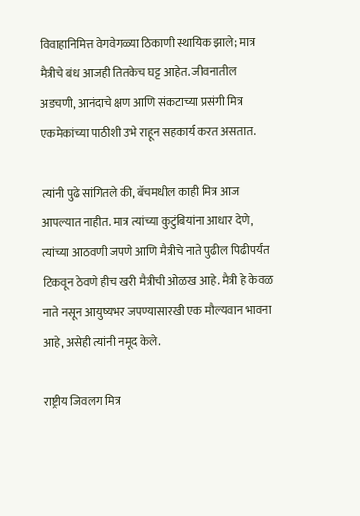विवाहानिमित्त वेगवेगळ्या ठिकाणी स्थायिक झाले; मात्र मैत्रीचे बंध आजही तितकेच घट्ट आहेत. जीवनातील अडचणी, आनंदाचे क्षण आणि संकटाच्या प्रसंगी मित्र एकमेकांच्या पाठीशी उभे राहून सहकार्य करत असतात.

त्यांनी पुढे सांगितले की, बॅचमधील काही मित्र आज आपल्यात नाहीत. मात्र त्यांच्या कुटुंबियांना आधार देणे, त्यांच्या आठवणी जपणे आणि मैत्रीचे नाते पुढील पिढीपर्यंत टिकवून ठेवणे हीच खरी मैत्रीची ओळख आहे. मैत्री हे केवळ नाते नसून आयुष्यभर जपण्यासारखी एक मौल्यवान भावना आहे, असेही त्यांनी नमूद केले.

राष्ट्रीय जिवलग मित्र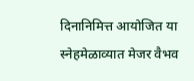दिनानिमित्त आयोजित या स्नेहमेळाव्यात मेजर वैभव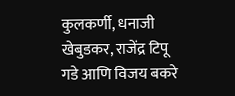कुलकर्णी, धनाजी खेबुडकर, राजेंद्र टिपू गडे आणि विजय बकरे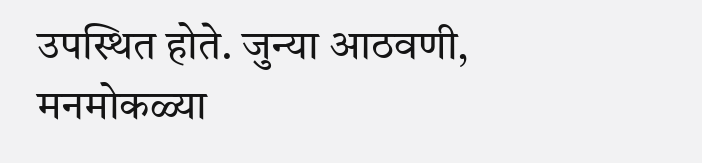उपस्थित होते. जुन्या आठवणी, मनमोकळ्या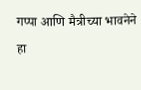गप्पा आणि मैत्रीच्या भावनेने हा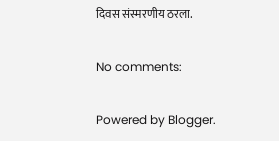दिवस संस्मरणीय ठरला.

No comments:

Powered by Blogger.